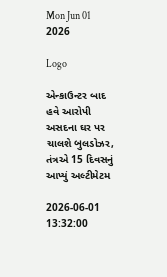Mon Jun 01 2026

Logo

એન્કાઉન્ટર બાદ હવે આરોપી અસદના ઘર પર ચાલશે બુલડોઝર, તંત્રએ 15 દિવસનું આપ્યું અલ્ટીમેટમ

2026-06-01 13:32:00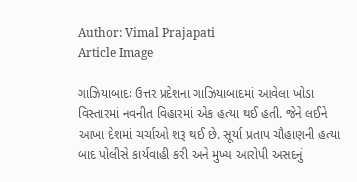Author: Vimal Prajapati
Article Image

ગાઝિયાબાદઃ ઉત્તર પ્રદેશના ગાઝિયાબાદમાં આવેલા ખોડા વિસ્તારમાં નવનીત વિહારમાં એક હત્યા થઈ હતી. જેને લઈને આખા દેશમાં ચર્ચાઓ શરૂ થઈ છે. સૂર્યા પ્રતાપ ચૌહાણની હત્યા બાદ પોલીસે કાર્યવાહી કરી અને મુખ્ય આરોપી અસદનું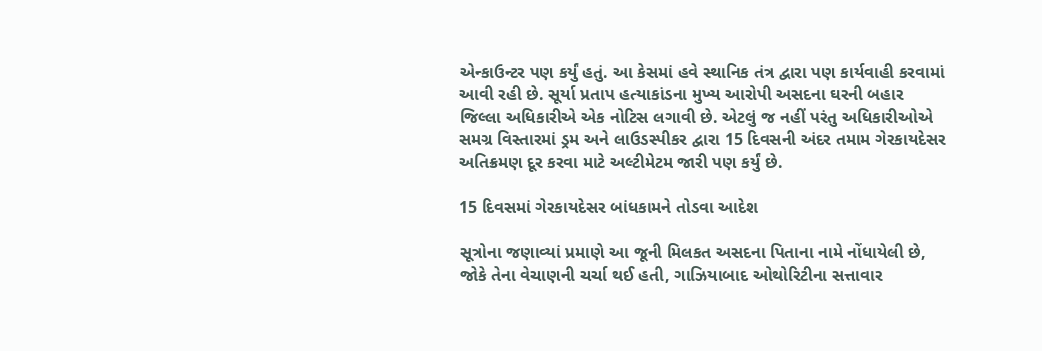એન્કાઉન્ટર પણ કર્યું હતું. આ કેસમાં હવે સ્થાનિક તંત્ર દ્વારા પણ કાર્યવાહી કરવામાં આવી રહી છે. સૂર્યા પ્રતાપ હત્યાકાંડના મુખ્ય આરોપી અસદના ઘરની બહાર જિલ્લા અધિકારીએ એક નોટિસ લગાવી છે. એટલું જ નહીં પરંતુ અધિકારીઓએ સમગ્ર વિસ્તારમાં ડ્રમ અને લાઉડસ્પીકર દ્વારા 15 દિવસની અંદર તમામ ગેરકાયદેસર અતિક્રમણ દૂર કરવા માટે અલ્ટીમેટમ જારી પણ કર્યું છે.

15 દિવસમાં ગેરકાયદેસર બાંધકામને તોડવા આદેશ

સૂત્રોના જણાવ્યાં પ્રમાણે આ જૂની મિલકત અસદના પિતાના નામે નોંધાયેલી છે, જોકે તેના વેચાણની ચર્ચા થઈ હતી, ગાઝિયાબાદ ઓથોરિટીના સત્તાવાર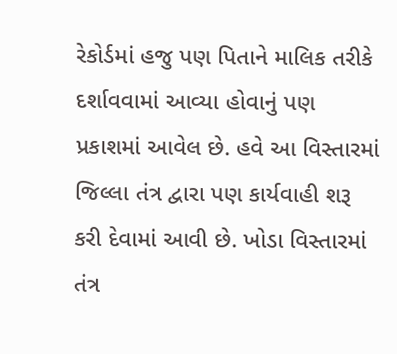રેકોર્ડમાં હજુ પણ પિતાને માલિક તરીકે દર્શાવવામાં આવ્યા હોવાનું પણ પ્રકાશમાં આવેલ છે. હવે આ વિસ્તારમાં જિલ્લા તંત્ર દ્વારા પણ કાર્યવાહી શરૂ કરી દેવામાં આવી છે. ખોડા વિસ્તારમાં તંત્ર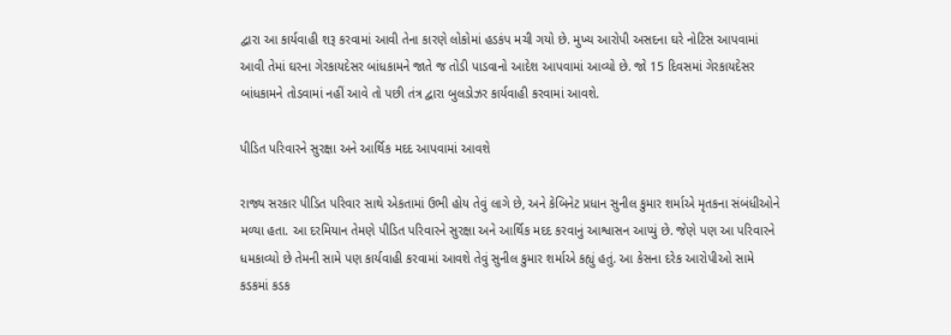દ્વારા આ કાર્યવાહી શરૂ કરવામાં આવી તેના કારણે લોકોમાં હડકંપ મચી ગયો છે. મુખ્ય આરોપી અસદના ઘરે નોટિસ આપવામાં આવી તેમાં ઘરના ગેરકાયદેસર બાંધકામને જાતે જ તોડી પાડવાનો આદેશ આપવામાં આવ્યો છે. જો 15 દિવસમાં ગેરકાયદેસર બાંધકામને તોડવામાં નહીં આવે તો પછી તંત્ર દ્વારા બુલડોઝર કાર્યવાહી કરવામાં આવશે.

પીડિત પરિવારને સુરક્ષા અને આર્થિક મદદ આપવામાં આવશે

રાજ્ય સરકાર પીડિત પરિવાર સાથે એકતામાં ઉભી હોય તેવું લાગે છે, અને કેબિનેટ પ્રધાન સુનીલ કુમાર શર્માએ મૃતકના સંબંધીઓને મળ્યા હતા. આ દરમિયાન તેમણે પીડિત પરિવારને સુરક્ષા અને આર્થિક મદદ કરવાનું આશ્વાસન આપ્યું છે. જેણે પણ આ પરિવારને ધમકાવ્યો છે તેમની સામે પણ કાર્યવાહી કરવામાં આવશે તેવું સુનીલ કુમાર શર્માએ કહ્યું હતું. આ કેસના દરેક આરોપીઓ સામે કડકમાં કડક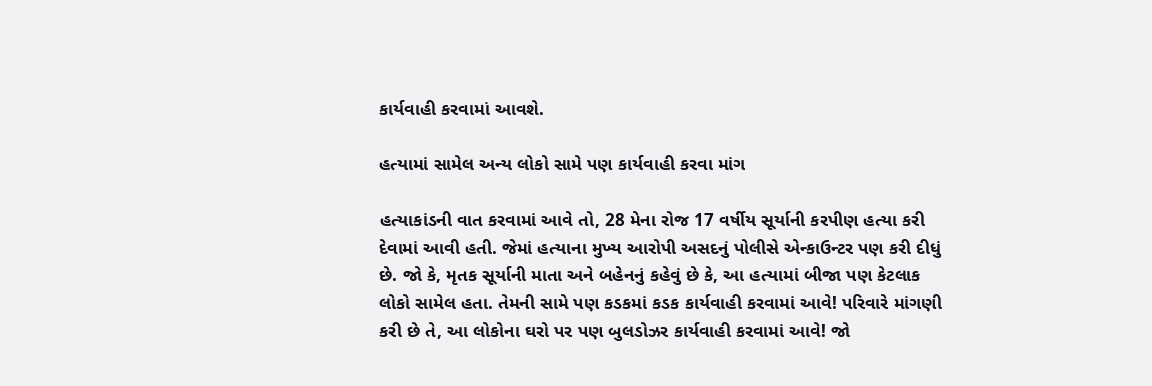કાર્યવાહી કરવામાં આવશે.

હત્યામાં સામેલ અન્ય લોકો સામે પણ કાર્યવાહી કરવા માંગ

હત્યાકાંડની વાત કરવામાં આવે તો, 28 મેના રોજ 17 વર્ષીય સૂર્યાની કરપીણ હત્યા કરી દેવામાં આવી હતી. જેમાં હત્યાના મુખ્ય આરોપી અસદનું પોલીસે એન્કાઉન્ટર પણ કરી દીધું છે. જો કે, મૃતક સૂર્યાની માતા અને બહેનનું કહેવું છે કે, આ હત્યામાં બીજા પણ કેટલાક લોકો સામેલ હતા. તેમની સામે પણ કડકમાં કડક કાર્યવાહી કરવામાં આવે! પરિવારે માંગણી કરી છે તે, આ લોકોના ઘરો પર પણ બુલડોઝર કાર્યવાહી કરવામાં આવે! જો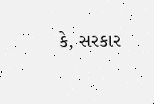કે, સરકાર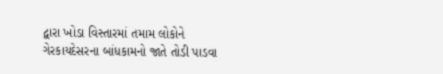દ્વારા ખોડા વિસ્તારમાં તમામ લોકોને ગેરકાયદેસરના બાંધકામનો જાતે તોડી પાડવા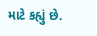માટે કહ્યું છે.